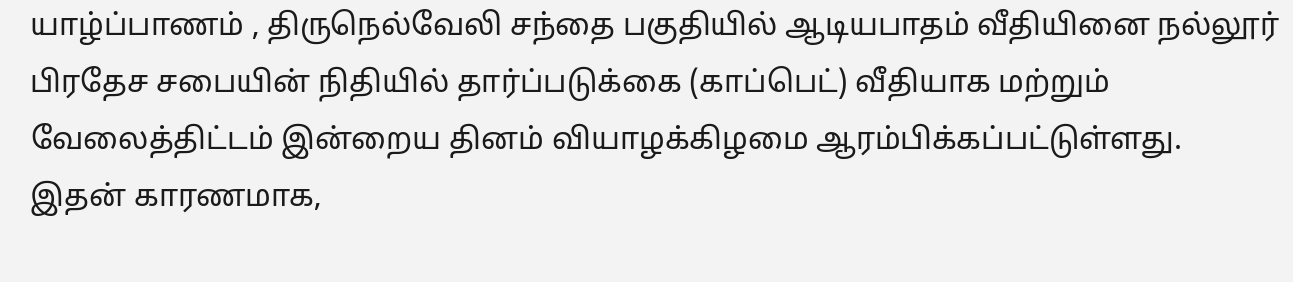யாழ்ப்பாணம் , திருநெல்வேலி சந்தை பகுதியில் ஆடியபாதம் வீதியினை நல்லூர் பிரதேச சபையின் நிதியில் தார்ப்படுக்கை (காப்பெட்) வீதியாக மற்றும் வேலைத்திட்டம் இன்றைய தினம் வியாழக்கிழமை ஆரம்பிக்கப்பட்டுள்ளது.
இதன் காரணமாக,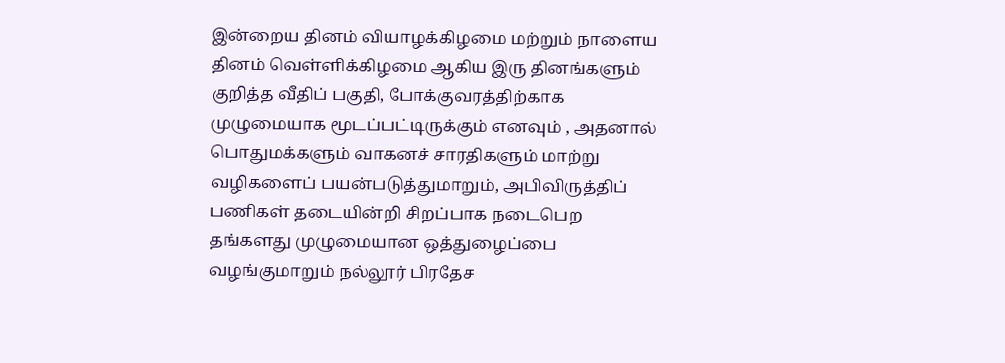இன்றைய தினம் வியாழக்கிழமை மற்றும் நாளைய தினம் வெள்ளிக்கிழமை ஆகிய இரு தினங்களும் குறித்த வீதிப் பகுதி, போக்குவரத்திற்காக முழுமையாக மூடப்பட்டிருக்கும் எனவும் , அதனால் பொதுமக்களும் வாகனச் சாரதிகளும் மாற்று வழிகளைப் பயன்படுத்துமாறும், அபிவிருத்திப் பணிகள் தடையின்றி சிறப்பாக நடைபெற தங்களது முழுமையான ஒத்துழைப்பை வழங்குமாறும் நல்லூர் பிரதேச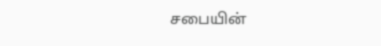சபையின்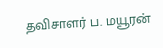தவிசாளர் ப. மயூரன்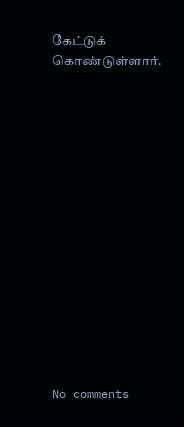கேட்டுக் கொண்டுள்ளார்.















No comments